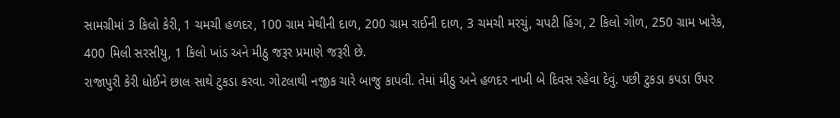સામગ્રીમાં 3 કિલો કેરી, 1 ચમચી હળદર, 100 ગ્રામ મેથીની દાળ, 200 ગ્રામ રાઈની દાળ, 3 ચમચી મરચું, ચપટી હિંગ, 2 કિલો ગોળ, 250 ગ્રામ ખારેક, 400 મિલી સરસીયુ, 1 કિલો ખાંડ અને મીઠુ જરૂર પ્રમાણે જરૂરી છે.
રાજાપુરી કેરી ધોઈને છાલ સાથે ટુકડા કરવા. ગોટલાથી નજીક ચારે બાજુ કાપવી. તેમાં મીઠુ અને હળદર નાખી બે દિવસ રહેવા દેવું. પછી ટુકડા કપડા ઉપર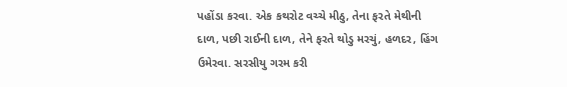પહોંડા કરવા. એક કથરોટ વચ્ચે મીઠુ, તેના ફરતે મેથીની દાળ, પછી રાઈની દાળ, તેને ફરતે થોડુ મરચું, હળદર, હિંગ ઉમેરવા. સરસીયુ ગરમ કરી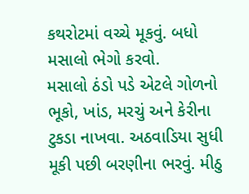કથરોટમાં વચ્ચે મૂકવું. બધો મસાલો ભેગો કરવો.
મસાલો ઠંડો પડે એટલે ગોળનો ભૂકો, ખાંડ, મરચું અને કેરીના ટુકડા નાખવા. અઠવાડિયા સુધી મૂકી પછી બરણીના ભરવું. મીઠુ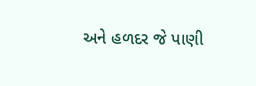અને હળદર જે પાણી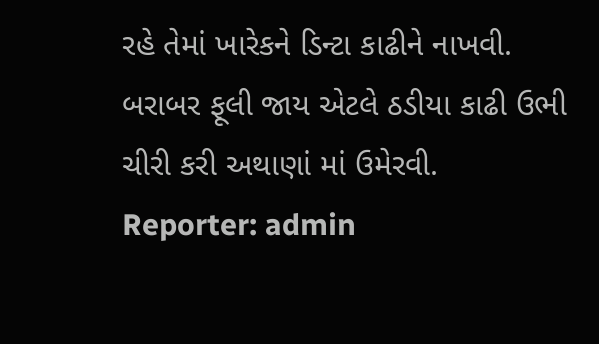રહે તેમાં ખારેકને ડિન્ટા કાઢીને નાખવી. બરાબર ફૂલી જાય એટલે ઠડીયા કાઢી ઉભી ચીરી કરી અથાણાં માં ઉમેરવી.
Reporter: admin